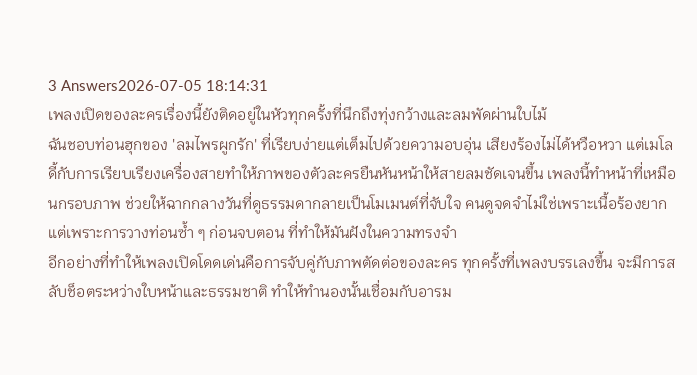3 Answers2026-07-05 18:14:31
เพลงเปิดของละครเรื่องนี้ยังติดอยู่ในหัวทุกครั้งที่นึกถึงทุ่งกว้างและลมพัดผ่านใบไม้
ฉันชอบท่อนฮุกของ 'ลมไพรผูกรัก' ที่เรียบง่ายแต่เต็มไปด้วยความอบอุ่น เสียงร้องไม่ได้หวือหวา แต่เมโลดี้กับการเรียบเรียงเครื่องสายทำให้ภาพของตัวละครยืนหันหน้าให้สายลมชัดเจนขึ้น เพลงนี้ทำหน้าที่เหมือนกรอบภาพ ช่วยให้ฉากกลางวันที่ดูธรรมดากลายเป็นโมเมนต์ที่จับใจ คนดูจดจำไม่ใช่เพราะเนื้อร้องยาก แต่เพราะการวางท่อนซ้ำ ๆ ก่อนจบตอน ที่ทำให้มันฝังในความทรงจำ
อีกอย่างที่ทำให้เพลงเปิดโดดเด่นคือการจับคู่กับภาพตัดต่อของละคร ทุกครั้งที่เพลงบรรเลงขึ้น จะมีการสลับช็อตระหว่างใบหน้าและธรรมชาติ ทำให้ทำนองนั้นเชื่อมกับอารม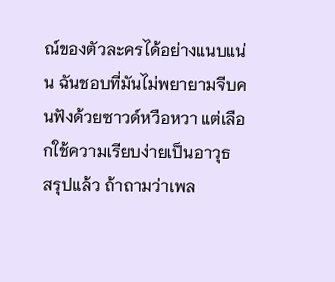ณ์ของตัวละครได้อย่างแนบแน่น ฉันชอบที่มันไม่พยายามจีบคนฟังด้วยซาวด์หวือหวา แต่เลือกใช้ความเรียบง่ายเป็นอาวุธ
สรุปแล้ว ถ้าถามว่าเพล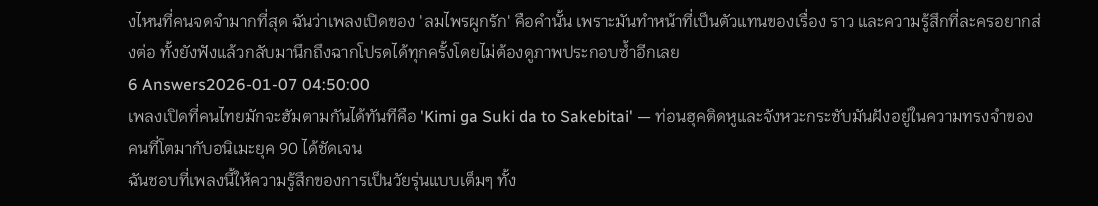งไหนที่คนจดจำมากที่สุด ฉันว่าเพลงเปิดของ 'ลมไพรผูกรัก' คือคำนั้น เพราะมันทำหน้าที่เป็นตัวแทนของเรื่อง ราว และความรู้สึกที่ละครอยากส่งต่อ ทั้งยังฟังแล้วกลับมานึกถึงฉากโปรดได้ทุกครั้งโดยไม่ต้องดูภาพประกอบซ้ำอีกเลย
6 Answers2026-01-07 04:50:00
เพลงเปิดที่คนไทยมักจะฮัมตามกันได้ทันทีคือ 'Kimi ga Suki da to Sakebitai' — ท่อนฮุคติดหูและจังหวะกระชับมันฝังอยู่ในความทรงจำของคนที่โตมากับอนิเมะยุค 90 ได้ชัดเจน
ฉันชอบที่เพลงนี้ให้ความรู้สึกของการเป็นวัยรุ่นแบบเต็มๆ ทั้ง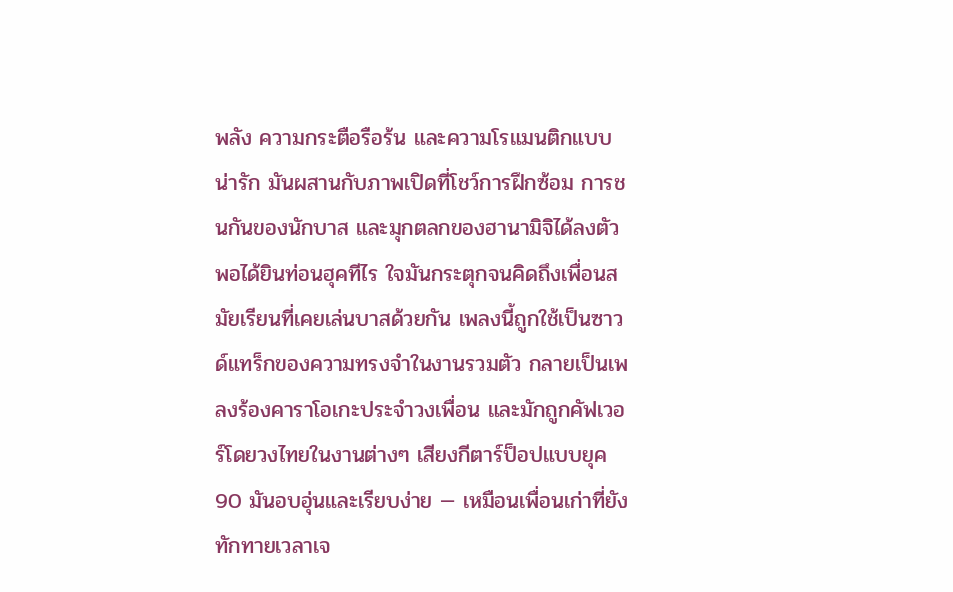พลัง ความกระตือรือร้น และความโรแมนติกแบบน่ารัก มันผสานกับภาพเปิดที่โชว์การฝึกซ้อม การชนกันของนักบาส และมุกตลกของฮานามิจิได้ลงตัว พอได้ยินท่อนฮุคทีไร ใจมันกระตุกจนคิดถึงเพื่อนสมัยเรียนที่เคยเล่นบาสด้วยกัน เพลงนี้ถูกใช้เป็นซาวด์แทร็กของความทรงจำในงานรวมตัว กลายเป็นเพลงร้องคาราโอเกะประจำวงเพื่อน และมักถูกคัฟเวอร์โดยวงไทยในงานต่างๆ เสียงกีตาร์ป็อปแบบยุค 90 มันอบอุ่นและเรียบง่าย — เหมือนเพื่อนเก่าที่ยังทักทายเวลาเจ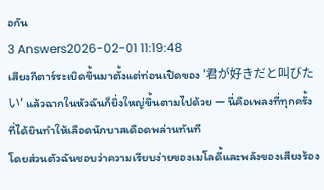อกัน
3 Answers2026-02-01 11:19:48
เสียงกีตาร์ระเบิดขึ้นมาตั้งแต่ท่อนเปิดของ '君が好きだと叫びたい' แล้วฉากในหัวฉันก็ยิ่งใหญ่ขึ้นตามไปด้วย — นี่คือเพลงที่ทุกครั้งที่ได้ยินทำให้เลือดนักบาสเดือดพล่านทันที
โดยส่วนตัวฉันชอบว่าความเรียบง่ายของเมโลดี้และพลังของเสียงร้อง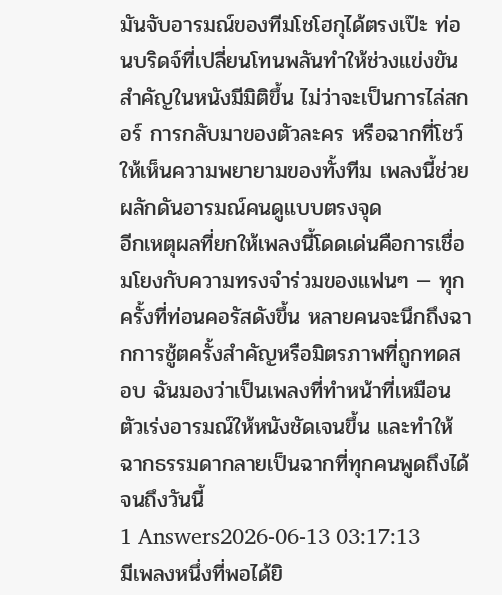มันจับอารมณ์ของทีมโชโฮกุได้ตรงเป๊ะ ท่อนบริดจ์ที่เปลี่ยนโทนพลันทำให้ช่วงแข่งขันสำคัญในหนังมีมิติขึ้น ไม่ว่าจะเป็นการไล่สกอร์ การกลับมาของตัวละคร หรือฉากที่โชว์ให้เห็นความพยายามของทั้งทีม เพลงนี้ช่วยผลักดันอารมณ์คนดูแบบตรงจุด
อีกเหตุผลที่ยกให้เพลงนี้โดดเด่นคือการเชื่อมโยงกับความทรงจำร่วมของแฟนๆ — ทุกครั้งที่ท่อนคอรัสดังขึ้น หลายคนจะนึกถึงฉากการชู้ตครั้งสำคัญหรือมิตรภาพที่ถูกทดสอบ ฉันมองว่าเป็นเพลงที่ทำหน้าที่เหมือนตัวเร่งอารมณ์ให้หนังชัดเจนขึ้น และทำให้ฉากธรรมดากลายเป็นฉากที่ทุกคนพูดถึงได้จนถึงวันนี้
1 Answers2026-06-13 03:17:13
มีเพลงหนึ่งที่พอได้ยิ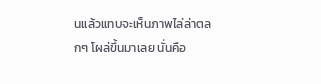นแล้วแทบจะเห็นภาพไล่ล่าตลกๆ โผล่ขึ้นมาเลย นั่นคือ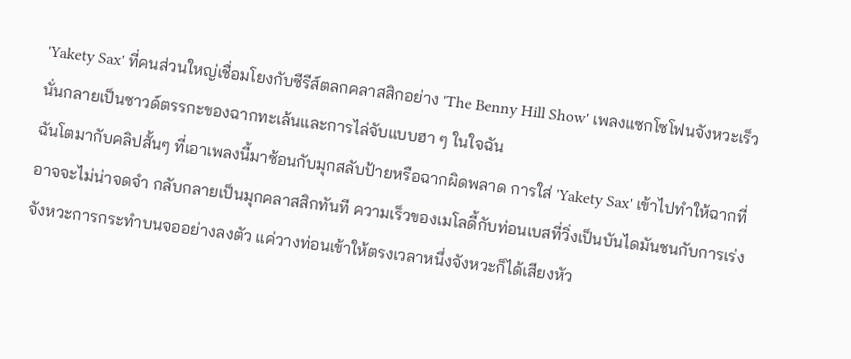'Yakety Sax' ที่คนส่วนใหญ่เชื่อมโยงกับซีรีส์ตลกคลาสสิกอย่าง 'The Benny Hill Show' เพลงแซกโซโฟนจังหวะเร็วนั่นกลายเป็นซาวด์ตรรกะของฉากทะเล้นและการไล่จับแบบฮา ๆ ในใจฉัน
ฉันโตมากับคลิปสั้นๆ ที่เอาเพลงนี้มาซ้อนกับมุกสลับป้ายหรือฉากผิดพลาด การใส่ 'Yakety Sax' เข้าไปทำให้ฉากที่อาจจะไม่น่าจดจำ กลับกลายเป็นมุกคลาสสิกทันที ความเร็วของเมโลดี้กับท่อนเบสที่วิ่งเป็นบันไดมันชนกับการเร่งจังหวะการกระทำบนจออย่างลงตัว แค่วางท่อนเข้าให้ตรงเวลาหนึ่งจังหวะก็ได้เสียงหัว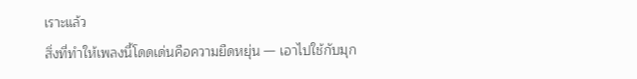เราะแล้ว
สิ่งที่ทำให้เพลงนี้โดดเด่นคือความยืดหยุ่น — เอาไปใช้กับมุก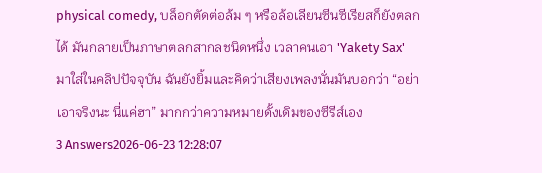physical comedy, บล็อกตัดต่อล้ม ๆ หรือล้อเลียนซีนซีเรียสก็ยังตลกได้ มันกลายเป็นภาษาตลกสากลชนิดหนึ่ง เวลาคนเอา 'Yakety Sax' มาใส่ในคลิปปัจจุบัน ฉันยังยิ้มและคิดว่าเสียงเพลงนั่นมันบอกว่า “อย่าเอาจริงนะ นี่แค่ฮา” มากกว่าความหมายดั้งเดิมของซีรีส์เอง
3 Answers2026-06-23 12:28:07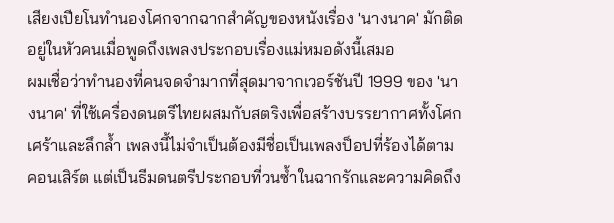เสียงเปียโนทำนองโศกจากฉากสำคัญของหนังเรื่อง 'นางนาค' มักติดอยู่ในหัวคนเมื่อพูดถึงเพลงประกอบเรื่องแม่หมอดังนี้เสมอ
ผมเชื่อว่าทำนองที่คนจดจำมากที่สุดมาจากเวอร์ชันปี 1999 ของ 'นางนาค' ที่ใช้เครื่องดนตรีไทยผสมกับสตริงเพื่อสร้างบรรยากาศทั้งโศกเศร้าและลึกล้ำ เพลงนี้ไม่จำเป็นต้องมีชื่อเป็นเพลงป็อปที่ร้องได้ตามคอนเสิร์ต แต่เป็นธีมดนตรีประกอบที่วนซ้ำในฉากรักและความคิดถึง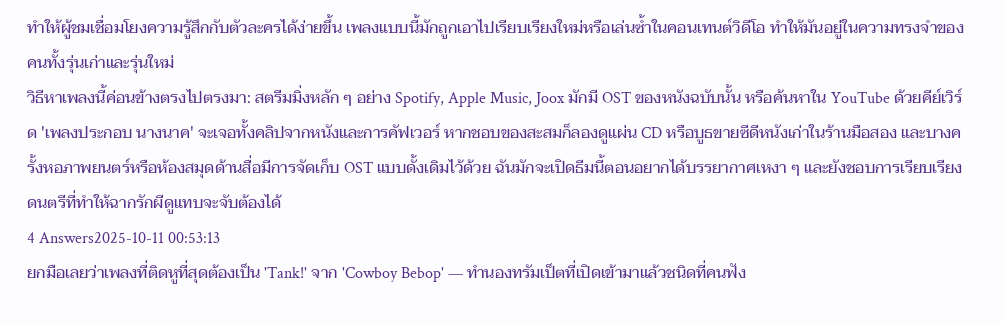ทำให้ผู้ชมเชื่อมโยงความรู้สึกกับตัวละครได้ง่ายขึ้น เพลงแบบนี้มักถูกเอาไปเรียบเรียงใหม่หรือเล่นซ้ำในคอนเทนต์วิดีโอ ทำให้มันอยู่ในความทรงจำของคนทั้งรุ่นเก่าและรุ่นใหม่
วิธีหาเพลงนี้ค่อนข้างตรงไปตรงมา: สตรีมมิ่งหลัก ๆ อย่าง Spotify, Apple Music, Joox มักมี OST ของหนังฉบับนั้น หรือค้นหาใน YouTube ด้วยคีย์เวิร์ด 'เพลงประกอบ นางนาค' จะเจอทั้งคลิปจากหนังและการคัฟเวอร์ หากชอบของสะสมก็ลองดูแผ่น CD หรือบูธขายซีดีหนังเก่าในร้านมือสอง และบางครั้งหอภาพยนตร์หรือห้องสมุดด้านสื่อมีการจัดเก็บ OST แบบดั้งเดิมไว้ด้วย ฉันมักจะเปิดธีมนี้ตอนอยากได้บรรยากาศเหงา ๆ และยังชอบการเรียบเรียงดนตรีที่ทำให้ฉากรักผีดูแทบจะจับต้องได้
4 Answers2025-10-11 00:53:13
ยกมือเลยว่าเพลงที่ติดหูที่สุดต้องเป็น 'Tank!' จาก 'Cowboy Bebop' — ทำนองทรัมเป็ตที่เปิดเข้ามาแล้วชนิดที่คนฟัง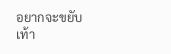อยากจะขยับเท้า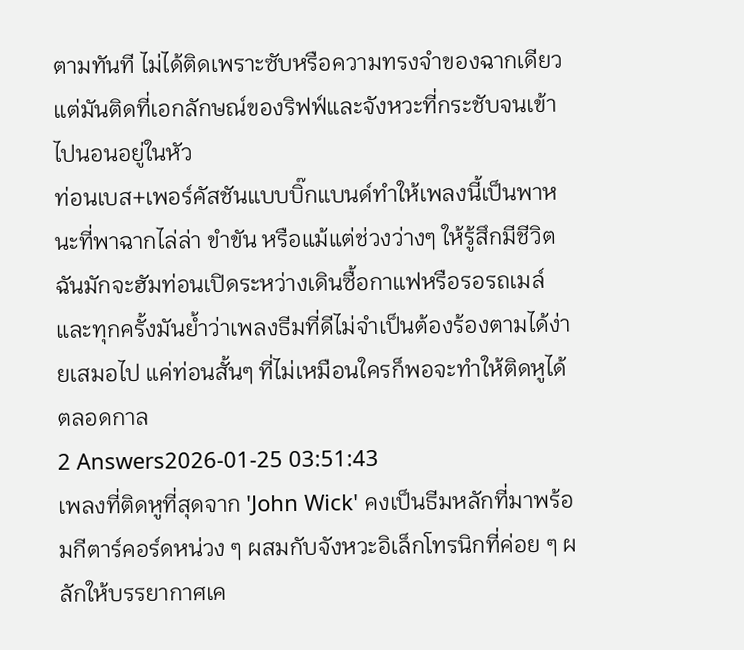ตามทันที ไม่ได้ติดเพราะซับหรือความทรงจำของฉากเดียว แต่มันติดที่เอกลักษณ์ของริฟฟ์และจังหวะที่กระชับจนเข้าไปนอนอยู่ในหัว
ท่อนเบส+เพอร์คัสชันแบบบิ๊กแบนด์ทำให้เพลงนี้เป็นพาหนะที่พาฉากไล่ล่า ขำขัน หรือแม้แต่ช่วงว่างๆ ให้รู้สึกมีชีวิต ฉันมักจะฮัมท่อนเปิดระหว่างเดินซื้อกาแฟหรือรอรถเมล์ และทุกครั้งมันย้ำว่าเพลงธีมที่ดีไม่จำเป็นต้องร้องตามได้ง่ายเสมอไป แค่ท่อนสั้นๆ ที่ไม่เหมือนใครก็พอจะทำให้ติดหูได้ตลอดกาล
2 Answers2026-01-25 03:51:43
เพลงที่ติดหูที่สุดจาก 'John Wick' คงเป็นธีมหลักที่มาพร้อมกีตาร์คอร์ดหน่วง ๆ ผสมกับจังหวะอิเล็กโทรนิกที่ค่อย ๆ ผลักให้บรรยากาศเค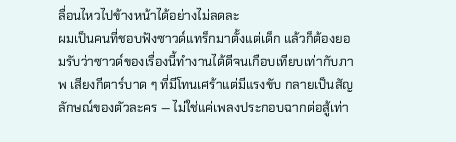ลื่อนไหวไปข้างหน้าได้อย่างไม่ลดละ
ผมเป็นคนที่ชอบฟังซาวด์แทร็กมาตั้งแต่เด็ก แล้วก็ต้องยอมรับว่าซาวด์ของเรื่องนี้ทำงานได้ดีจนเกือบเทียบเท่ากับภาพ เสียงกีตาร์บาด ๆ ที่มีโทนเศร้าแต่มีแรงขับ กลายเป็นสัญลักษณ์ของตัวละคร — ไม่ใช่แค่เพลงประกอบฉากต่อสู้เท่า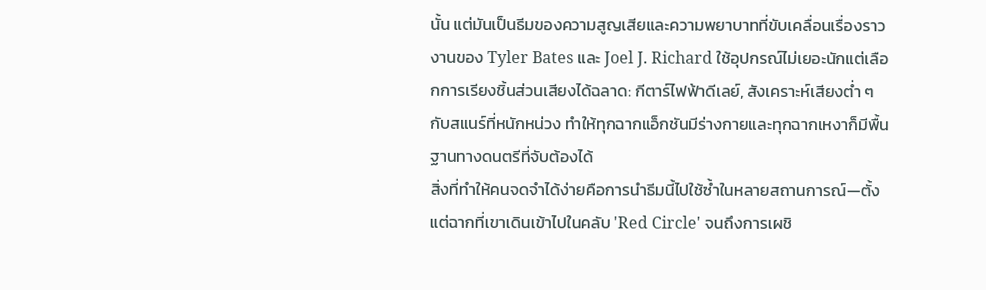นั้น แต่มันเป็นธีมของความสูญเสียและความพยาบาทที่ขับเคลื่อนเรื่องราว งานของ Tyler Bates และ Joel J. Richard ใช้อุปกรณ์ไม่เยอะนักแต่เลือกการเรียงชิ้นส่วนเสียงได้ฉลาด: กีตาร์ไฟฟ้าดีเลย์, สังเคราะห์เสียงต่ำ ๆ กับสแนร์ที่หนักหน่วง ทำให้ทุกฉากแอ็กชันมีร่างกายและทุกฉากเหงาก็มีพื้นฐานทางดนตรีที่จับต้องได้
สิ่งที่ทำให้คนจดจำได้ง่ายคือการนำธีมนี้ไปใช้ซ้ำในหลายสถานการณ์—ตั้งแต่ฉากที่เขาเดินเข้าไปในคลับ 'Red Circle' จนถึงการเผชิ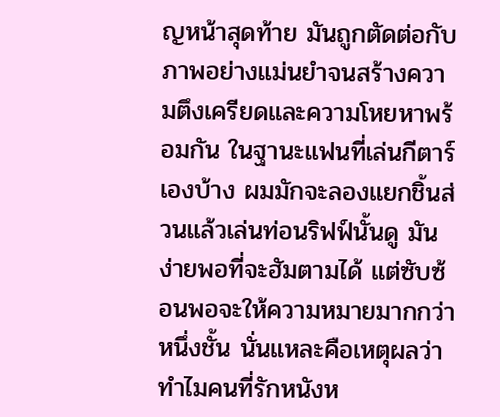ญหน้าสุดท้าย มันถูกตัดต่อกับภาพอย่างแม่นยำจนสร้างความตึงเครียดและความโหยหาพร้อมกัน ในฐานะแฟนที่เล่นกีตาร์เองบ้าง ผมมักจะลองแยกชิ้นส่วนแล้วเล่นท่อนริฟฟ์นั้นดู มันง่ายพอที่จะฮัมตามได้ แต่ซับซ้อนพอจะให้ความหมายมากกว่าหนึ่งชั้น นั่นแหละคือเหตุผลว่าทำไมคนที่รักหนังห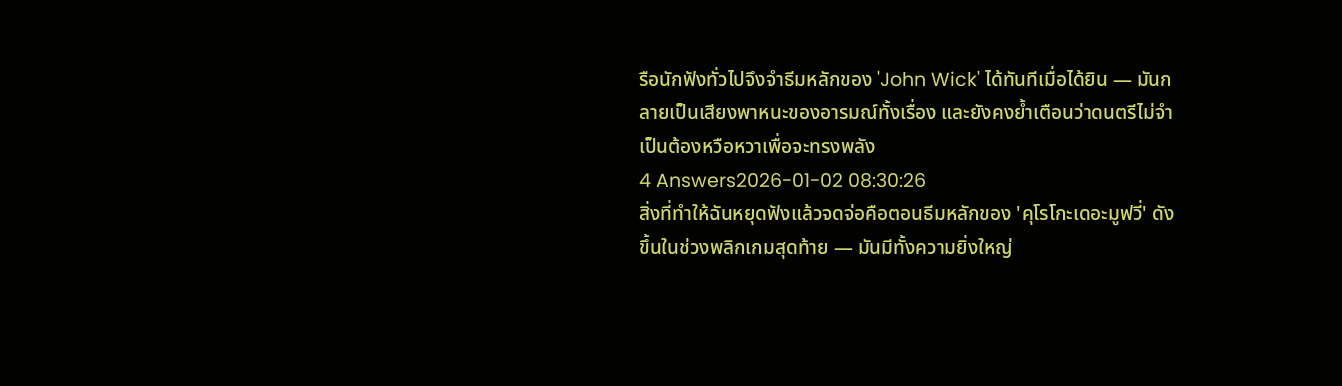รือนักฟังทั่วไปจึงจำธีมหลักของ 'John Wick' ได้ทันทีเมื่อได้ยิน — มันกลายเป็นเสียงพาหนะของอารมณ์ทั้งเรื่อง และยังคงย้ำเตือนว่าดนตรีไม่จำเป็นต้องหวือหวาเพื่อจะทรงพลัง
4 Answers2026-01-02 08:30:26
สิ่งที่ทำให้ฉันหยุดฟังแล้วจดจ่อคือตอนธีมหลักของ 'คุโรโกะเดอะมูฟวี่' ดังขึ้นในช่วงพลิกเกมสุดท้าย — มันมีทั้งความยิ่งใหญ่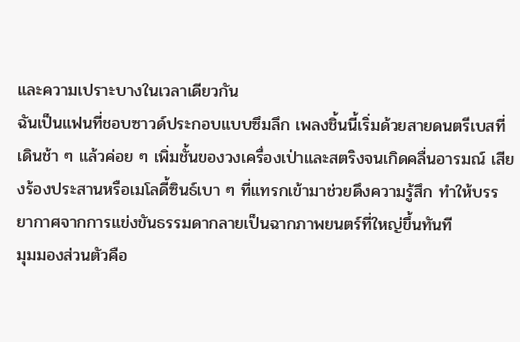และความเปราะบางในเวลาเดียวกัน
ฉันเป็นแฟนที่ชอบซาวด์ประกอบแบบซึมลึก เพลงชิ้นนี้เริ่มด้วยสายดนตรีเบสที่เดินช้า ๆ แล้วค่อย ๆ เพิ่มชั้นของวงเครื่องเป่าและสตริงจนเกิดคลื่นอารมณ์ เสียงร้องประสานหรือเมโลดี้ซินธ์เบา ๆ ที่แทรกเข้ามาช่วยดึงความรู้สึก ทำให้บรรยากาศจากการแข่งขันธรรมดากลายเป็นฉากภาพยนตร์ที่ใหญ่ขึ้นทันที
มุมมองส่วนตัวคือ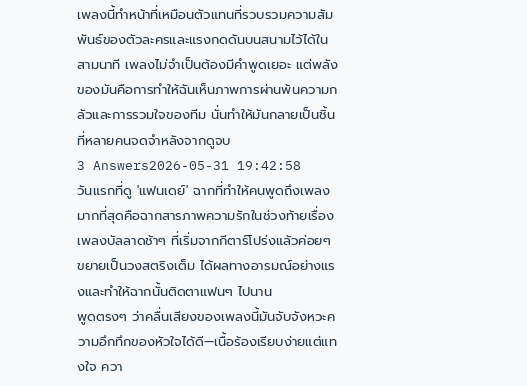เพลงนี้ทำหน้าที่เหมือนตัวแทนที่รวบรวมความสัมพันธ์ของตัวละครและแรงกดดันบนสนามไว้ได้ในสามนาที เพลงไม่จำเป็นต้องมีคำพูดเยอะ แต่พลังของมันคือการทำให้ฉันเห็นภาพการผ่านพ้นความกลัวและการรวมใจของทีม นั่นทำให้มันกลายเป็นชิ้นที่หลายคนจดจำหลังจากดูจบ
3 Answers2026-05-31 19:42:58
วันแรกที่ดู 'แฟนเดย์' ฉากที่ทำให้คนพูดถึงเพลงมากที่สุดคือฉากสารภาพความรักในช่วงท้ายเรื่อง เพลงบัลลาดช้าๆ ที่เริ่มจากกีตาร์โปร่งแล้วค่อยๆ ขยายเป็นวงสตริงเต็ม ได้ผลทางอารมณ์อย่างแรงและทำให้ฉากนั้นติดตาแฟนๆ ไปนาน
พูดตรงๆ ว่าคลื่นเสียงของเพลงนี้มันจับจังหวะความอึกทึกของหัวใจได้ดี—เนื้อร้องเรียบง่ายแต่แทงใจ ควา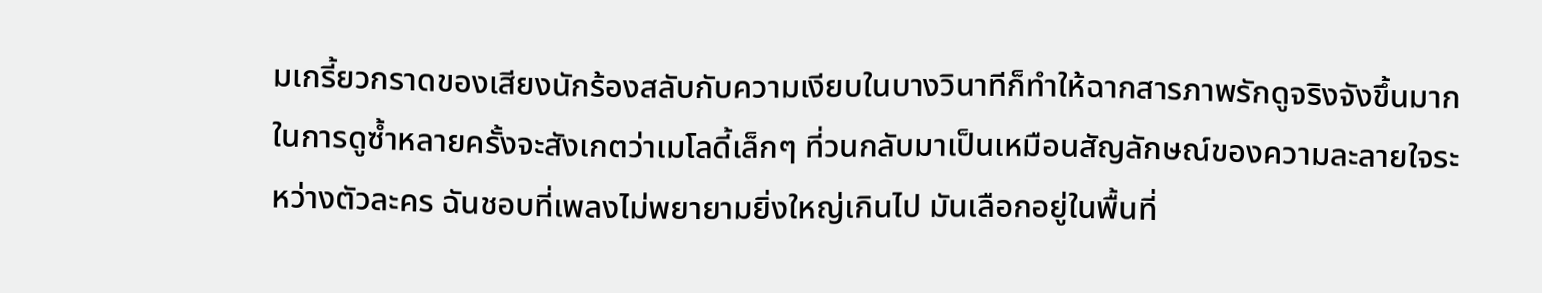มเกรี้ยวกราดของเสียงนักร้องสลับกับความเงียบในบางวินาทีก็ทำให้ฉากสารภาพรักดูจริงจังขึ้นมาก ในการดูซ้ำหลายครั้งจะสังเกตว่าเมโลดี้เล็กๆ ที่วนกลับมาเป็นเหมือนสัญลักษณ์ของความละลายใจระหว่างตัวละคร ฉันชอบที่เพลงไม่พยายามยิ่งใหญ่เกินไป มันเลือกอยู่ในพื้นที่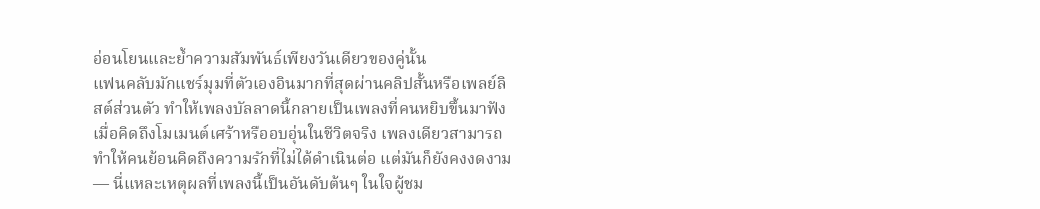อ่อนโยนและย้ำความสัมพันธ์เพียงวันเดียวของคู่นั้น
แฟนคลับมักแชร์มุมที่ตัวเองอินมากที่สุดผ่านคลิปสั้นหรือเพลย์ลิสต์ส่วนตัว ทำให้เพลงบัลลาดนี้กลายเป็นเพลงที่คนหยิบขึ้นมาฟังเมื่อคิดถึงโมเมนต์เศร้าหรืออบอุ่นในชีวิตจริง เพลงเดียวสามารถทำให้คนย้อนคิดถึงความรักที่ไม่ได้ดำเนินต่อ แต่มันก็ยังคงงดงาม — นี่แหละเหตุผลที่เพลงนี้เป็นอันดับต้นๆ ในใจผู้ชม